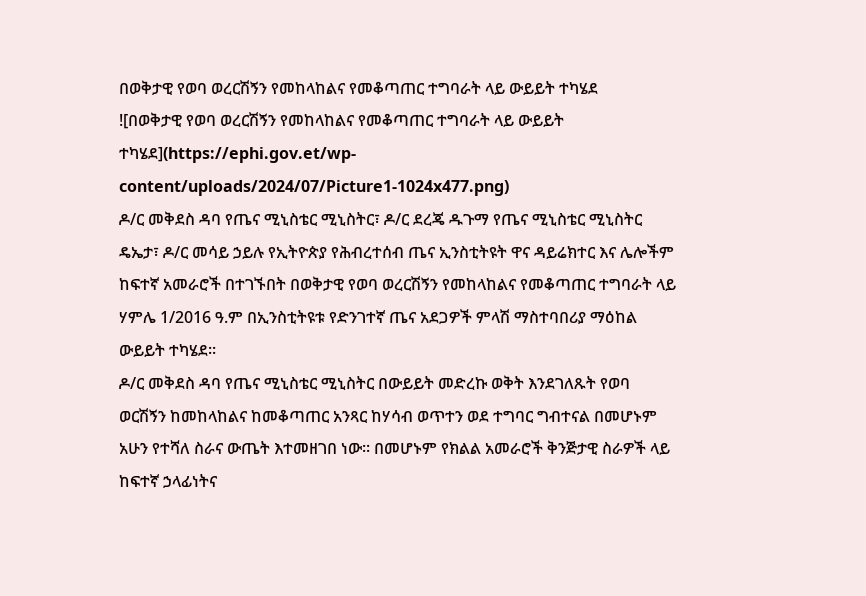በወቅታዊ የወባ ወረርሽኝን የመከላከልና የመቆጣጠር ተግባራት ላይ ውይይት ተካሄደ
![በወቅታዊ የወባ ወረርሽኝን የመከላከልና የመቆጣጠር ተግባራት ላይ ውይይት ተካሄደ](https://ephi.gov.et/wp-content/uploads/2024/07/Picture1-1024x477.png)
ዶ/ር መቅደስ ዳባ የጤና ሚኒስቴር ሚኒስትር፣ ዶ/ር ደረጄ ዱጉማ የጤና ሚኒስቴር ሚኒስትር ዴኤታ፣ ዶ/ር መሳይ ኃይሉ የኢትዮጵያ የሕብረተሰብ ጤና ኢንስቲትዩት ዋና ዳይሬክተር እና ሌሎችም ከፍተኛ አመራሮች በተገኙበት በወቅታዊ የወባ ወረርሽኝን የመከላከልና የመቆጣጠር ተግባራት ላይ ሃምሌ 1/2016 ዓ.ም በኢንስቲትዩቱ የድንገተኛ ጤና አደጋዎች ምላሽ ማስተባበሪያ ማዕከል ውይይት ተካሄደ፡፡
ዶ/ር መቅደስ ዳባ የጤና ሚኒስቴር ሚኒስትር በውይይት መድረኩ ወቅት እንደገለጹት የወባ ወርሽኝን ከመከላከልና ከመቆጣጠር አንጻር ከሃሳብ ወጥተን ወደ ተግባር ግብተናል በመሆኑም አሁን የተሻለ ስራና ውጤት እተመዘገበ ነው፡፡ በመሆኑም የክልል አመራሮች ቅንጅታዊ ስራዎች ላይ ከፍተኛ ኃላፊነትና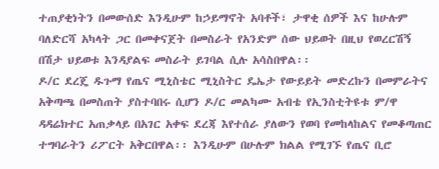ተጠያቂነትን በመውሰድ እንዲሁም ከኃይማኖት አባቶች፣ ታዋቂ ሰዎች እና ከሁሉም ባለድርሻ አካላት ጋር በመቀናጀት በመስራት የአንድም ሰው ህይወት በዚህ የወረርሽኝ በሽታ ህይወቱ እንዳያልፍ መስራት ይገባል ሲሉ አሳስበዋል፡፡
ዶ/ር ደረጄ ዱጉማ የጤና ሚኒስቴር ሚኒስትር ዴኤታ የውይይት መድረኩን በመምራትና አቅጣጫ በመስጠት ያስተባበሩ ሲሆን ዶ/ር መልካሙ አብቴ የኢንስቲትዩቱ ም/ዋ ዳዳሬክተር አጠቃላይ በአገር አቀፍ ደረጃ እየተሰራ ያለውን የወባ የመከላከልና የመቆጣጠር ተግባራትን ሪፖርት አቅርበዋል፡፡ እንዲሁም በሁሉም ክልል የሚገኙ የጤና ቢሮ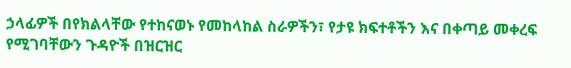ኃላፊዎች በየክልላቸው የተከናወኑ የመከላከል ስራዎችን፣ የታዩ ክፍተቶችን እና በቀጣይ መቀረፍ የሚገባቸውን ጉዳዮች በዝርዝር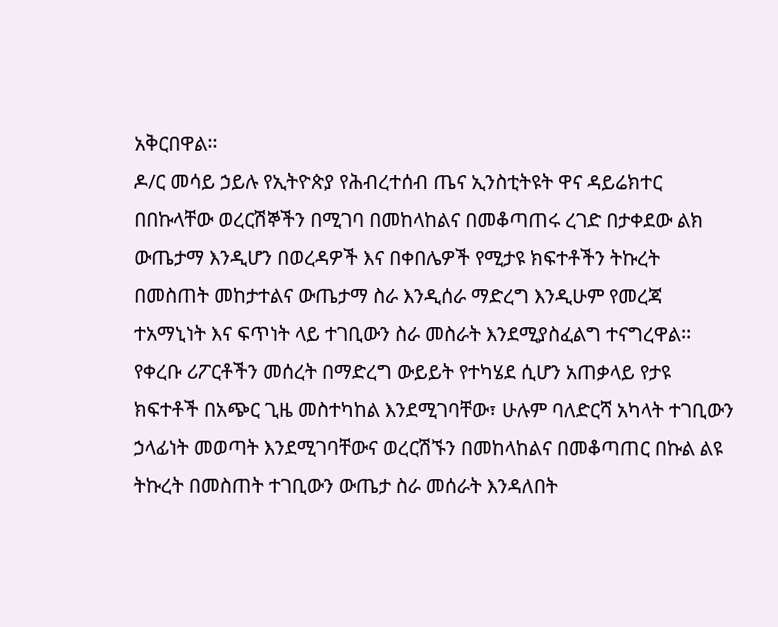አቅርበዋል፡፡
ዶ/ር መሳይ ኃይሉ የኢትዮጵያ የሕብረተሰብ ጤና ኢንስቲትዩት ዋና ዳይሬክተር በበኩላቸው ወረርሽኞችን በሚገባ በመከላከልና በመቆጣጠሩ ረገድ በታቀደው ልክ ውጤታማ እንዲሆን በወረዳዎች እና በቀበሌዎች የሚታዩ ክፍተቶችን ትኩረት በመስጠት መከታተልና ውጤታማ ስራ እንዲሰራ ማድረግ እንዲሁም የመረጃ ተአማኒነት እና ፍጥነት ላይ ተገቢውን ስራ መስራት እንደሚያስፈልግ ተናግረዋል፡፡
የቀረቡ ሪፖርቶችን መሰረት በማድረግ ውይይት የተካሄደ ሲሆን አጠቃላይ የታዩ ክፍተቶች በአጭር ጊዜ መስተካከል እንደሚገባቸው፣ ሁሉም ባለድርሻ አካላት ተገቢውን ኃላፊነት መወጣት እንደሚገባቸውና ወረርሽኙን በመከላከልና በመቆጣጠር በኩል ልዩ ትኩረት በመስጠት ተገቢውን ውጤታ ስራ መሰራት እንዳለበት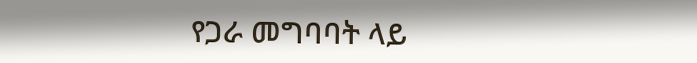የጋራ መግባባት ላይ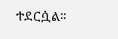ተደርሷል፡፡